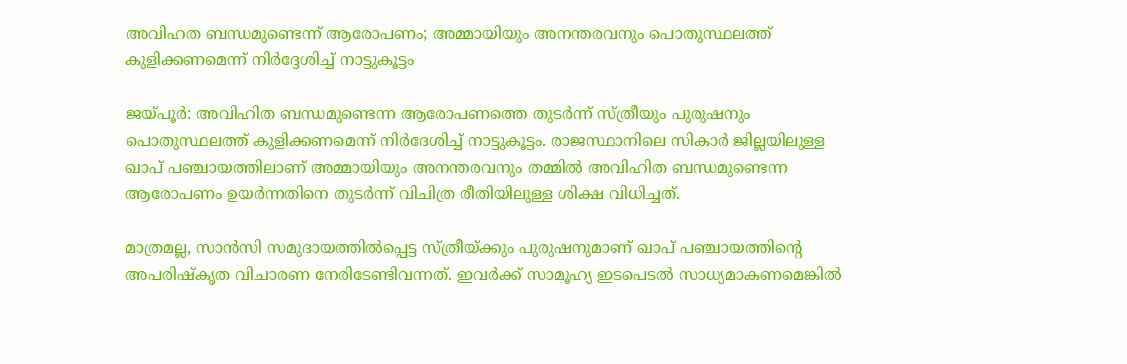അവിഹത ബന്ധമുണ്ടെന്ന് ആരോപണം; അമ്മായിയും അനന്തരവനും പൊതുസ്ഥലത്ത് കുളിക്കണമെന്ന് നിര്‍ദ്ദേശിച്ച് നാട്ടുകൂട്ടം

ജയ്പൂര്‍: അവിഹിത ബന്ധമുണ്ടെന്ന ആരോപണത്തെ തുടര്‍ന്ന് സ്ത്രീയും പുരുഷനും പൊതുസ്ഥലത്ത് കുളിക്കണമെന്ന് നിര്‍ദേശിച്ച് നാട്ടുകൂട്ടം. രാജസ്ഥാനിലെ സികാര്‍ ജില്ലയിലുള്ള ഖാപ് പഞ്ചായത്തിലാണ് അമ്മായിയും അനന്തരവനും തമ്മില്‍ അവിഹിത ബന്ധമുണ്ടെന്ന ആരോപണം ഉയര്‍ന്നതിനെ തുടര്‍ന്ന് വിചിത്ര രീതിയിലുള്ള ശിക്ഷ വിധിച്ചത്.

മാത്രമല്ല, സാന്‍സി സമുദായത്തില്‍പ്പെട്ട സ്ത്രീയ്ക്കും പുരുഷനുമാണ് ഖാപ് പഞ്ചായത്തിന്റെ അപരിഷ്‌കൃത വിചാരണ നേരിടേണ്ടിവന്നത്. ഇവര്‍ക്ക് സാമൂഹ്യ ഇടപെടല്‍ സാധ്യമാകണമെങ്കില്‍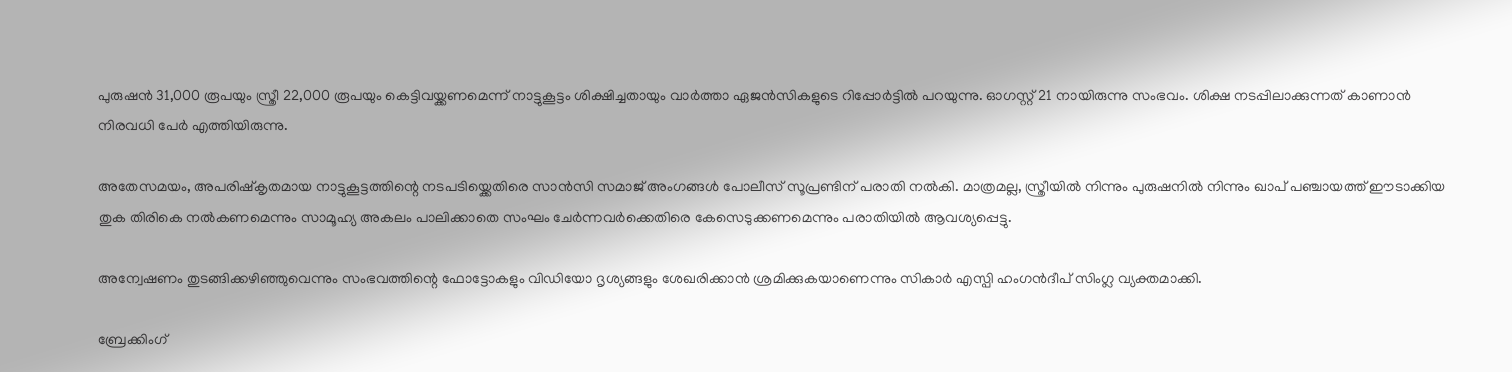പുരുഷന്‍ 31,000 രൂപയും സ്ത്രീ 22,000 രൂപയും കെട്ടിവയ്ക്കണമെന്ന് നാട്ടുകൂട്ടം ശിക്ഷിച്ചതായും വാര്‍ത്താ ഏജന്‍സികളുടെ റിപ്പോര്‍ട്ടില്‍ പറയുന്നു. ഓഗസ്റ്റ് 21 നായിരുന്നു സംഭവം. ശിക്ഷ നടപ്പിലാക്കുന്നത് കാണാന്‍ നിരവധി പേര്‍ എത്തിയിരുന്നു.

അതേസമയം, അപരിഷ്‌കൃതമായ നാട്ടുകൂട്ടത്തിന്റെ നടപടിയ്ക്കെതിരെ സാന്‍സി സമാജ് അംഗങ്ങള്‍ പോലീസ് സൂപ്രണ്ടിന് പരാതി നല്‍കി. മാത്രമല്ല, സ്ത്രീയില്‍ നിന്നും പുരുഷനില്‍ നിന്നും ഖാപ് പഞ്ചായത്ത് ഈടാക്കിയ തുക തിരികെ നല്‍കണമെന്നും സാമൂഹ്യ അകലം പാലിക്കാതെ സംഘം ചേര്‍ന്നവര്‍ക്കെതിരെ കേസെടുക്കണമെന്നും പരാതിയില്‍ ആവശ്യപ്പെട്ടു.

അന്വേഷണം തുടങ്ങിക്കഴിഞ്ഞുവെന്നും സംഭവത്തിന്റെ ഫോട്ടോകളും വിഡിയോ ദൃശ്യങ്ങളും ശേഖരിക്കാന്‍ ശ്രമിക്കുകയാണെന്നും സികാര്‍ എസ്പി ഹംഗന്‍ദീപ് സിംഗ്ല വ്യക്തമാക്കി.

ബ്രേക്കിംഗ്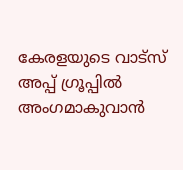കേരളയുടെ വാട്സ് അപ്പ് ഗ്രൂപ്പിൽ അംഗമാകുവാൻ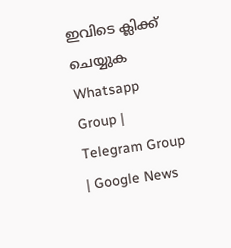ഇവിടെ ക്ലിക്ക് ചെയ്യുക Whatsapp Group | Telegram Group | Google News